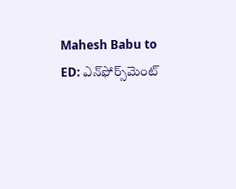Mahesh Babu to ED: ఎన్‌ఫోర్స్‌మెంట్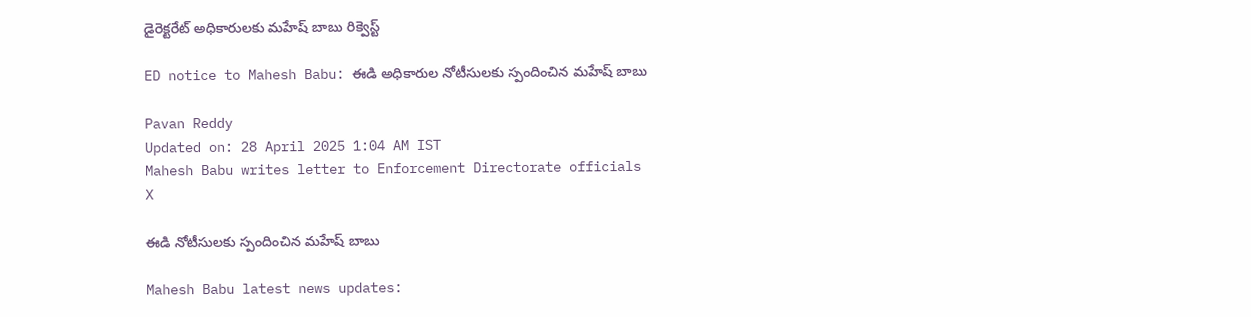డైరెక్టరేట్ అధికారులకు మహేష్ బాబు రిక్వెస్ట్

ED notice to Mahesh Babu: ఈడి అధికారుల నోటీసులకు స్పందించిన మహేష్ బాబు

Pavan Reddy
Updated on: 28 April 2025 1:04 AM IST
Mahesh Babu writes letter to Enforcement Directorate officials
X

ఈడి నోటీసులకు స్పందించిన మహేష్ బాబు

Mahesh Babu latest news updates: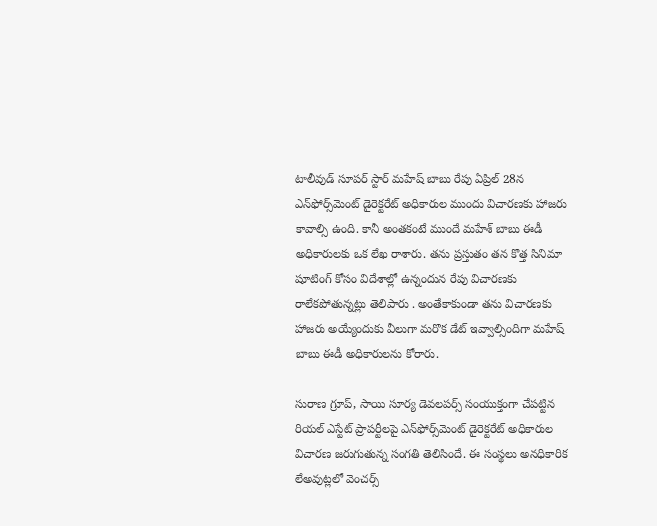టాలీవుడ్ సూపర్ స్టార్ మహేష్ బాబు రేపు ఏప్రిల్ 28న ఎన్‌ఫోర్స్‌మెంట్ డైరెక్టరేట్ అధికారుల ముందు విచారణకు హాజరు కావాల్సి ఉంది. కానీ అంతకంటే ముందే మహేశ్ బాబు ఈడీ అధికారులకు ఒక లేఖ రాశారు. తను ప్రస్తుతం తన కొత్త సినిమా షూటింగ్ కోసం విదేశాల్లో ఉన్నందున రేపు విచారణకు రాలేకపోతున్నట్లు తెలిపారు . అంతేకాకుండా తను విచారణకు హాజరు అయ్యేందుకు వీలుగా మరొక డేట్ ఇవ్వాల్సిందిగా మహేష్ బాబు ఈడీ అధికారులను కోరారు.

సురాణ గ్రూప్, సాయి సూర్య డెవలపర్స్ సంయుక్తంగా చేపట్టిన రియల్ ఎస్టేట్ ప్రాపర్టీలపై ఎన్‌ఫోర్స్‌మెంట్ డైరెక్టరేట్ అధికారుల విచారణ జరుగుతున్న సంగతి తెలిసిందే. ఈ సంస్థలు అనధికారిక లేఅవుట్లలో వెంచర్స్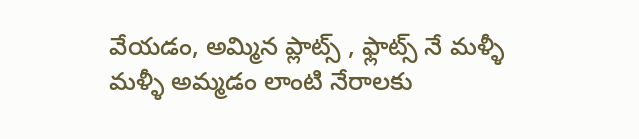వేయడం, అమ్మిన ప్లాట్స్ , ఫ్లాట్స్ నే మళ్ళీ మళ్ళీ అమ్మడం లాంటి నేరాలకు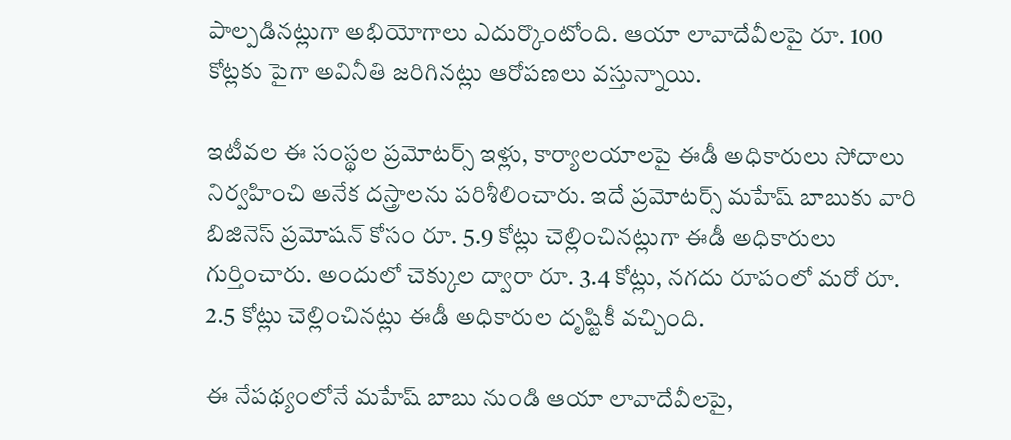పాల్పడినట్లుగా అభియోగాలు ఎదుర్కొంటోంది. ఆయా లావాదేవీలపై రూ. 100 కోట్లకు పైగా అవినీతి జరిగినట్లు ఆరోపణలు వస్తున్నాయి.

ఇటీవల ఈ సంస్థల ప్రమోటర్స్ ఇళ్లు, కార్యాలయాలపై ఈడీ అధికారులు సోదాలు నిర్వహించి అనేక దస్త్రాలను పరిశీలించారు. ఇదే ప్రమోటర్స్ మహేష్ బాబుకు వారి బిజినెస్ ప్రమోషన్ కోసం రూ. 5.9 కోట్లు చెల్లించినట్లుగా ఈడీ అధికారులు గుర్తించారు. అందులో చెక్కుల ద్వారా రూ. 3.4 కోట్లు, నగదు రూపంలో మరో రూ. 2.5 కోట్లు చెల్లించినట్లు ఈడీ అధికారుల దృష్టికీ వచ్చింది.

ఈ నేపథ్యంలోనే మహేష్ బాబు నుండి ఆయా లావాదేవీలపై,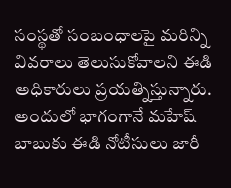సంస్థతో సంబంధాలపై మరిన్ని వివరాలు తెలుసుకోవాలని ఈడి అధికారులు ప్రయత్నిస్తున్నారు. అందులో భాగంగానే మహేష్ బాబుకు ఈడి నోటీసులు జారీ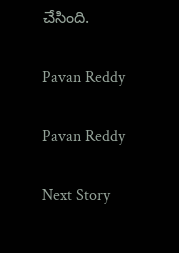చేసింది.

Pavan Reddy

Pavan Reddy

Next Story